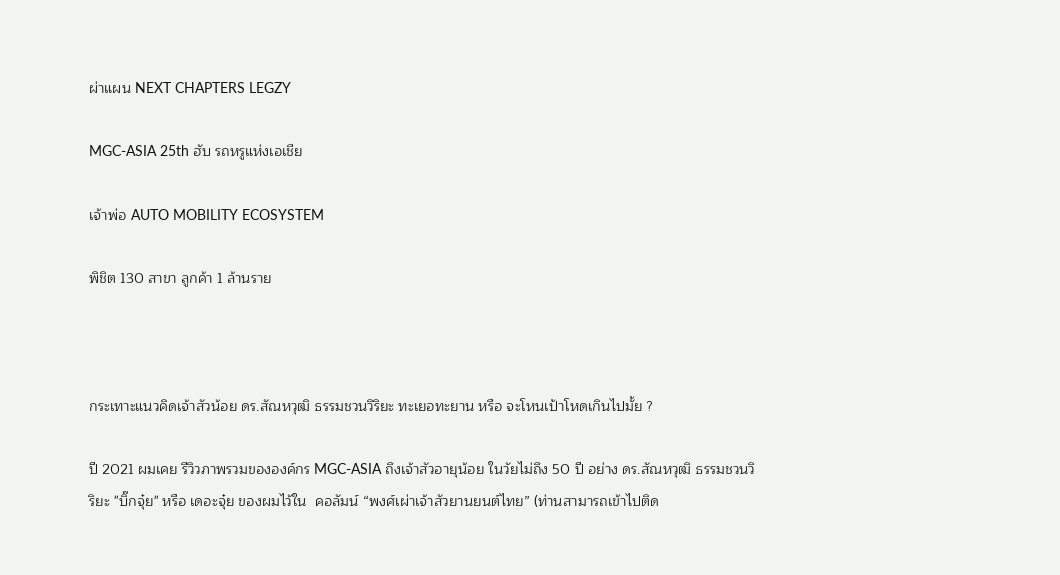ผ่าแผน NEXT CHAPTERS LEGZY

MGC-ASIA 25th ฮับ รถหรูแห่งเอเชีย

เจ้าพ่อ AUTO MOBILITY ECOSYSTEM

พิชิต 130 สาขา ลูกค้า 1 ล้านราย



กระเทาะแนวคิดเจ้าสัวน้อย ดร.สัณหวุฒิ ธรรมชวนวิริยะ ทะเยอทะยาน หรือ จะโหนเป้าโหดเกินไปมั้ย ?

ปี 2021 ผมเคย รีวิวภาพรวมขององค์กร MGC-ASIA ถึงเจ้าสัวอายุน้อย ในวัยไม่ถึง 50 ปี อย่าง ดร.สัณหวุฒิ ธรรมชวนวิริยะ "บิ๊กจุ๋ย" หรือ เดอะจุ๋ย ของผมไว้ใน  คอลัมน์ “พงศ์เผ่าเจ้าสัวยานยนต์ไทย” (ท่านสามารถเข้าไปติด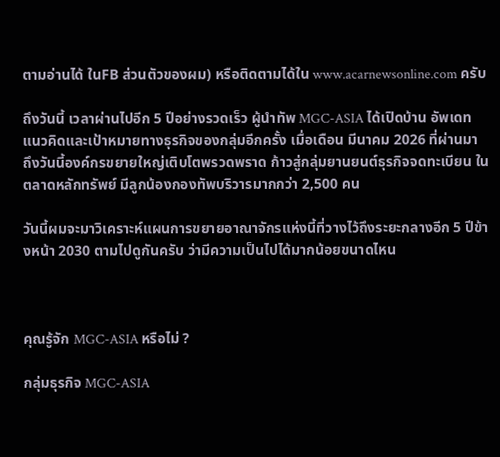ตามอ่านได้ ในFB ส่วนตัวของผม) หรือติดตามได้ใน www.acarnewsonline.com ครับ

ถึงวันนี้ เวลาผ่านไปอีก 5 ปีอย่างรวดเร็ว ผู้นำทัพ MGC-ASIA ได้เปิดบ้าน อัพเดทแนวคิดและเป้าหมายทางธุรกิจของกลุ่มอีกครั้ง เมื่อเดือน มีนาคม 2026 ที่ผ่านมา ถึงวันนี้องค์กรขยายใหญ่เติบโตพรวดพราด ก้าวสู่กลุ่มยานยนต์ธุรกิจจดทะเบียน ในตลาดหลักทรัพย์ มีลูกน้องกองทัพบริวารมากกว่า 2,500 คน

วันนี้ผมจะมาวิเคราะห์แผนการขยายอาณาจักรแห่งนี้ที่วางไว้ถึงระยะกลางอีก 5 ปีข้างหน้า 2030 ตามไปดูกันครับ ว่ามีความเป็นไปได้มากน้อยขนาดไหน



คุณรู้จัก MGC-ASIA หรือไม่ ?

กลุ่มธุรกิจ MGC-ASIA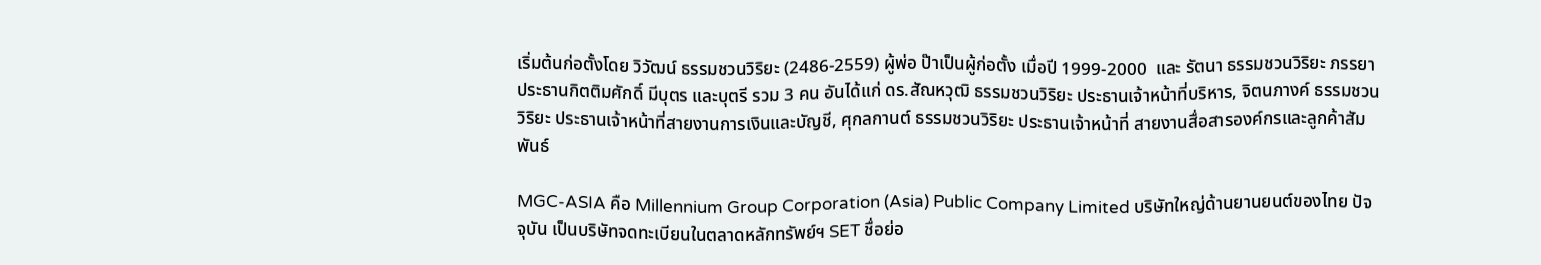เริ่มต้นก่อตั้งโดย วิวัฒน์ ธรรมชวนวิริยะ (2486-2559) ผู้พ่อ ป๊าเป็นผู้ก่อตั้ง เมื่อปี 1999-2000  และ รัตนา ธรรมชวนวิริยะ ภรรยา ประธานกิตติมศักดิ์ มีบุตร และบุตรี รวม 3 คน อันได้แก่ ดร.สัณหวุฒิ ธรรมชวนวิริยะ ประธานเจ้าหน้าที่บริหาร, จิตนภางค์ ธรรมชวนวิริยะ ประธานเจ้าหน้าที่สายงานการเงินและบัญชี, ศุกลกานต์ ธรรมชวนวิริยะ ประธานเจ้าหน้าที่ สายงานสื่อสารองค์กรและลูกค้าสัมพันธ์

MGC-ASIA คือ Millennium Group Corporation (Asia) Public Company Limited บริษัทใหญ่ด้านยานยนต์ของไทย ปัจจุบัน เป็นบริษัทจดทะเบียนในตลาดหลักทรัพย์ฯ SET ชื่อย่อ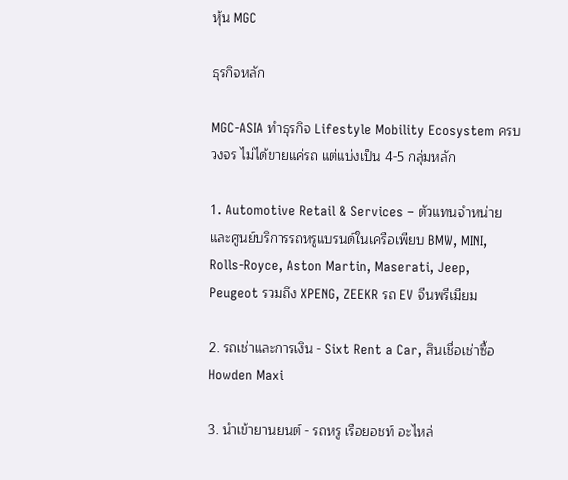หุ้น MGC

ธุรกิจหลัก

MGC-ASIA ทำธุรกิจ Lifestyle Mobility Ecosystem ครบวงจร ไม่ได้ขายแค่รถ แต่แบ่งเป็น 4-5 กลุ่มหลัก

1. Automotive Retail & Services – ตัวแทนจำหน่ายและศูนย์บริการรถหรูแบรนด์ในเครือเพียบ BMW, MINI, Rolls-Royce, Aston Martin, Maserati, Jeep, Peugeot รวมถึง XPENG, ZEEKR รถ EV จีนพรีเมียม

2. รถเช่าและการเงิน - Sixt Rent a Car, สินเชื่อเช่าซื้อ Howden Maxi

3. นำเข้ายานยนต์ - รถหรู เรือยอชท์ อะไหล่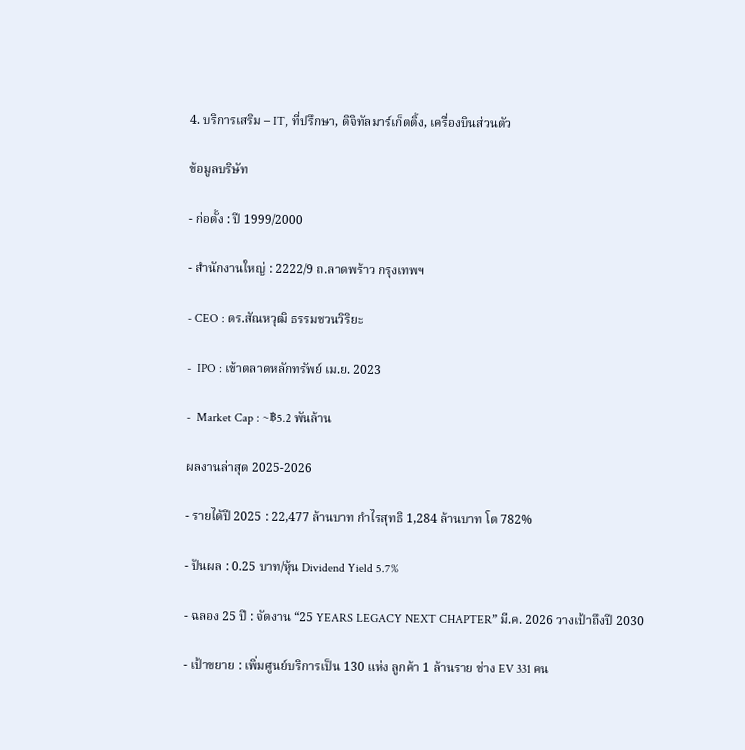4. บริการเสริม – IT, ที่ปรึกษา, ดิจิทัลมาร์เก็ตติ้ง, เครื่องบินส่วนตัว

ข้อมูลบริษัท

- ก่อตั้ง : ปี 1999/2000

- สำนักงานใหญ่ : 2222/9 ถ.ลาดพร้าว กรุงเทพฯ

- CEO : ดร.สัณหวุฒิ ธรรมชวนวิริยะ

-  IPO : เข้าตลาดหลักทรัพย์ เม.ย. 2023

-  Market Cap : ~฿5.2 พันล้าน

ผลงานล่าสุด 2025-2026

- รายได้ปี 2025 : 22,477 ล้านบาท กำไรสุทธิ 1,284 ล้านบาท โต 782%

- ปันผล : 0.25 บาท/หุ้น Dividend Yield 5.7%

- ฉลอง 25 ปี : จัดงาน “25 YEARS LEGACY NEXT CHAPTER” มี.ค. 2026 วางเป้าถึงปี 2030

- เป้าขยาย : เพิ่มศูนย์บริการเป็น 130 แห่ง ลูกค้า 1 ล้านราย ช่าง EV 331 คน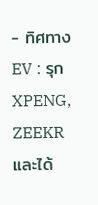- ทิศทาง EV : รุก XPENG, ZEEKR และได้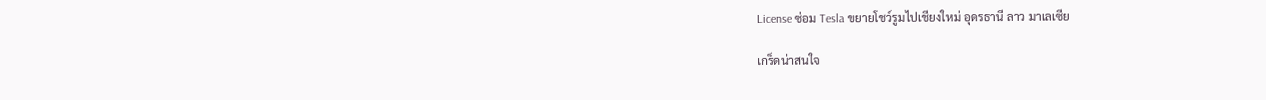License ซ่อม Tesla ขยายโชว์รูมไปเชียงใหม่ อุดรธานี ลาว มาเลเซีย

เกร็ดน่าสนใจ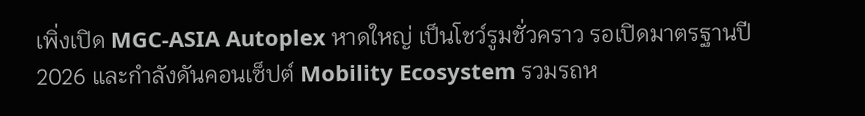เพิ่งเปิด MGC-ASIA Autoplex หาดใหญ่ เป็นโชว์รูมชั่วคราว รอเปิดมาตรฐานปี 2026 และกำลังดันคอนเซ็ปต์ Mobility Ecosystem รวมรถห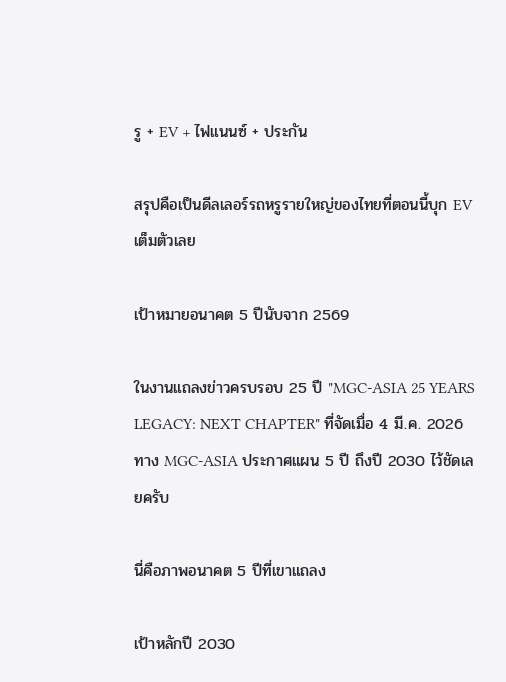รู + EV + ไฟแนนซ์ + ประกัน

สรุปคือเป็นดีลเลอร์รถหรูรายใหญ่ของไทยที่ตอนนี้บุก EV เต็มตัวเลย

เป้าหมายอนาคต 5 ปีนับจาก 2569

ในงานแถลงข่าวครบรอบ 25 ปี "MGC-ASIA 25 YEARS LEGACY: NEXT CHAPTER" ที่จัดเมื่อ 4 มี.ค. 2026 ทาง MGC-ASIA ประกาศแผน 5 ปี ถึงปี 2030 ไว้ชัดเลยครับ

นี่คือภาพอนาคต 5 ปีที่เขาแถลง

เป้าหลักปี 2030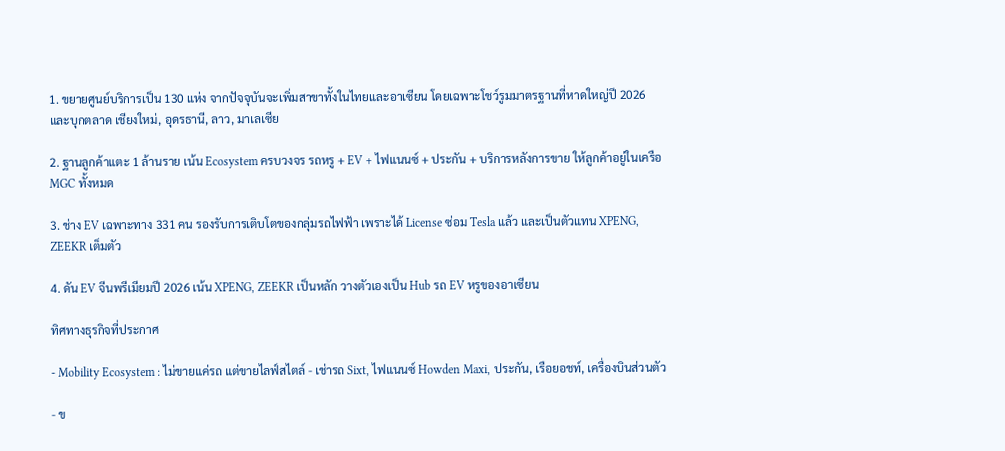1. ขยายศูนย์บริการเป็น 130 แห่ง จากปัจจุบันจะเพิ่มสาขาทั้งในไทยและอาเซียน โดยเฉพาะโชว์รูมมาตรฐานที่หาดใหญ่ปี 2026 และบุกตลาด เชียงใหม่, อุดรธานี, ลาว, มาเลเซีย

2. ฐานลูกค้าแตะ 1 ล้านราย เน้น Ecosystem ครบวงจร รถหรู + EV + ไฟแนนซ์ + ประกัน + บริการหลังการขาย ให้ลูกค้าอยู่ในเครือ MGC ทั้งหมด

3. ช่าง EV เฉพาะทาง 331 คน รองรับการเติบโตของกลุ่มรถไฟฟ้า เพราะได้ License ซ่อม Tesla แล้ว และเป็นตัวแทน XPENG, ZEEKR เต็มตัว

4. ดัน EV จีนพรีเมียมปี 2026 เน้น XPENG, ZEEKR เป็นหลัก วางตัวเองเป็น Hub รถ EV หรูของอาเซียน

ทิศทางธุรกิจที่ประกาศ

- Mobility Ecosystem : ไม่ขายแค่รถ แต่ขายไลฟ์สไตล์ - เช่ารถ Sixt, ไฟแนนซ์ Howden Maxi, ประกัน, เรือยอชท์, เครื่องบินส่วนตัว

- ข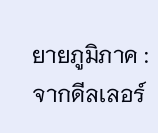ยายภูมิภาค : จากดีลเลอร์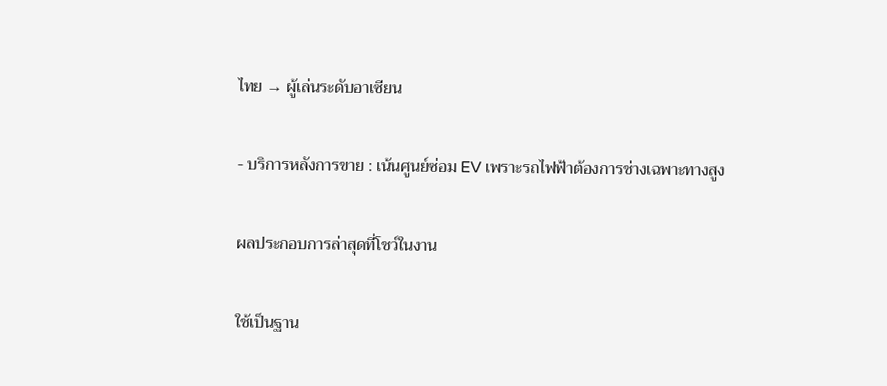ไทย → ผู้เล่นระดับอาเซียน

- บริการหลังการขาย : เน้นศูนย์ซ่อม EV เพราะรถไฟฟ้าต้องการช่างเฉพาะทางสูง

ผลประกอบการล่าสุดที่โชว์ในงาน

ใช้เป็นฐาน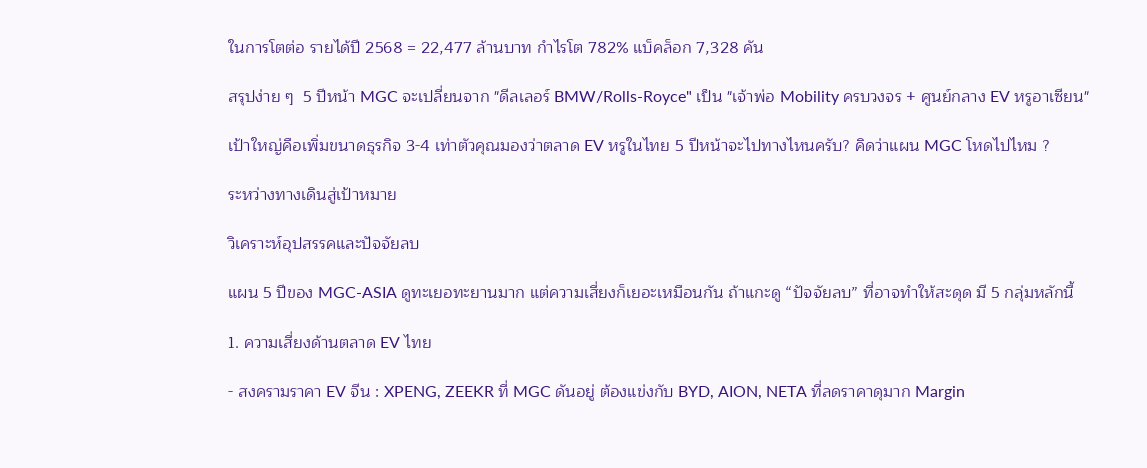ในการโตต่อ รายได้ปี 2568 = 22,477 ล้านบาท กำไรโต 782% แบ็คล็อก 7,328 คัน

สรุปง่าย ๆ  5 ปีหน้า MGC จะเปลี่ยนจาก "ดีลเลอร์ BMW/Rolls-Royce" เป็น "เจ้าพ่อ Mobility ครบวงจร + ศูนย์กลาง EV หรูอาเซียน"

เป้าใหญ่คือเพิ่มขนาดธุรกิจ 3-4 เท่าตัวคุณมองว่าตลาด EV หรูในไทย 5 ปีหน้าจะไปทางไหนครับ? คิดว่าแผน MGC โหดไปไหม ?

ระหว่างทางเดินสู่เป้าหมาย

วิเคราะห์อุปสรรคและปัจจัยลบ

แผน 5 ปีของ MGC-ASIA ดูทะเยอทะยานมาก แต่ความเสี่ยงก็เยอะเหมือนกัน ถ้าแกะดู “ปัจจัยลบ” ที่อาจทำให้สะดุด มี 5 กลุ่มหลักนี้

1. ความเสี่ยงด้านตลาด EV ไทย

- สงครามราคา EV จีน : XPENG, ZEEKR ที่ MGC ดันอยู่ ต้องแข่งกับ BYD, AION, NETA ที่ลดราคาดุมาก Margin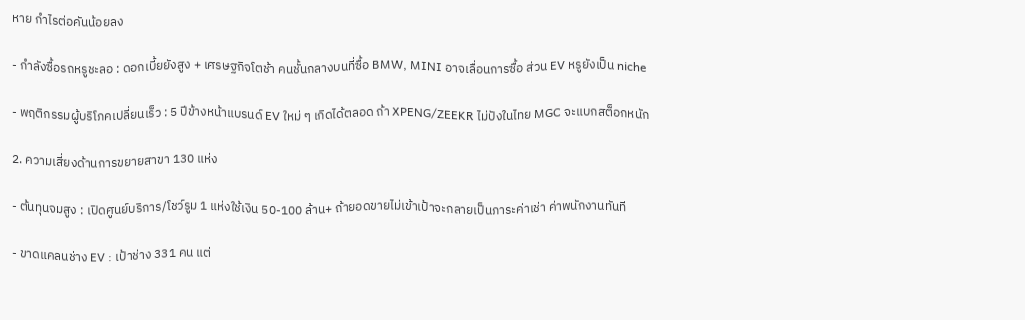หาย กำไรต่อคันน้อยลง

- กำลังซื้อรถหรูชะลอ : ดอกเบี้ยยังสูง + เศรษฐกิจโตช้า คนชั้นกลางบนที่ซื้อ BMW, MINI อาจเลื่อนการซื้อ ส่วน EV หรูยังเป็น niche

- พฤติกรรมผู้บริโภคเปลี่ยนเร็ว : 5 ปีข้างหน้าแบรนด์ EV ใหม่ ๆ เกิดได้ตลอด ถ้า XPENG/ZEEKR ไม่ปังในไทย MGC จะแบกสต็อกหนัก

2. ความเสี่ยงด้านการขยายสาขา 130 แห่ง

- ต้นทุนจมสูง : เปิดศูนย์บริการ/โชว์รูม 1 แห่งใช้เงิน 50-100 ล้าน+ ถ้ายอดขายไม่เข้าเป้าจะกลายเป็นภาระค่าเช่า ค่าพนักงานทันที

- ขาดแคลนช่าง EV : เป้าช่าง 331 คน แต่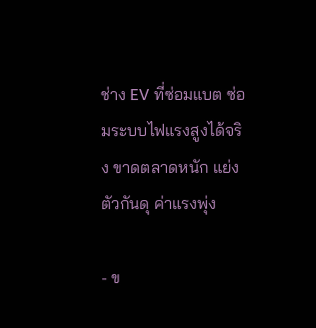ช่าง EV ที่ซ่อมแบต ซ่อมระบบไฟแรงสูงได้จริง ขาดตลาดหนัก แย่งตัวกันดุ ค่าแรงพุ่ง

- ข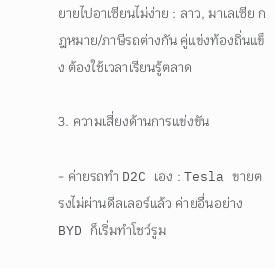ยายไปอาเซียนไม่ง่าย : ลาว, มาเลเซีย กฎหมาย/ภาษีรถต่างกัน คู่แข่งท้องถิ่นแข็ง ต้องใช้เวลาเรียนรู้ตลาด

3. ความเสี่ยงด้านการแข่งขัน

- ค่ายรถทำ D2C เอง : Tesla ขายตรงไม่ผ่านดีลเลอร์แล้ว ค่ายอื่นอย่าง BYD ก็เริ่มทำโชว์รูม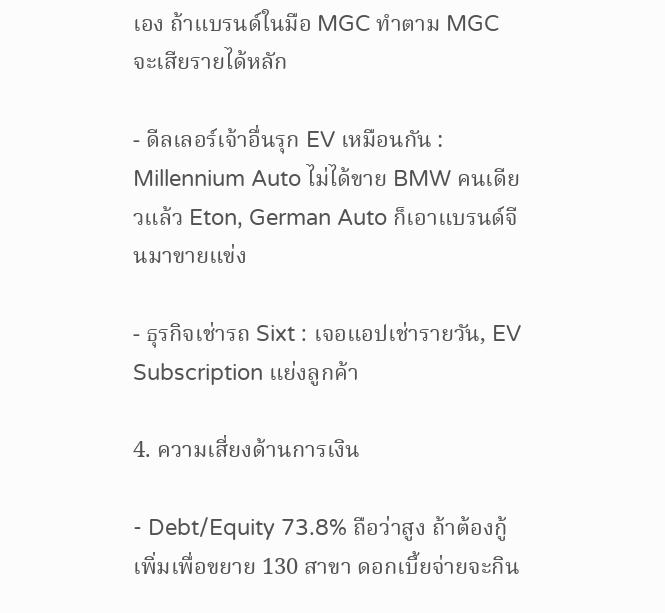เอง ถ้าแบรนด์ในมือ MGC ทำตาม MGC จะเสียรายได้หลัก

- ดีลเลอร์เจ้าอื่นรุก EV เหมือนกัน : Millennium Auto ไม่ได้ขาย BMW คนเดียวแล้ว Eton, German Auto ก็เอาแบรนด์จีนมาขายแข่ง

- ธุรกิจเช่ารถ Sixt : เจอแอปเช่ารายวัน, EV Subscription แย่งลูกค้า

4. ความเสี่ยงด้านการเงิน

- Debt/Equity 73.8% ถือว่าสูง ถ้าต้องกู้เพิ่มเพื่อขยาย 130 สาขา ดอกเบี้ยจ่ายจะกิน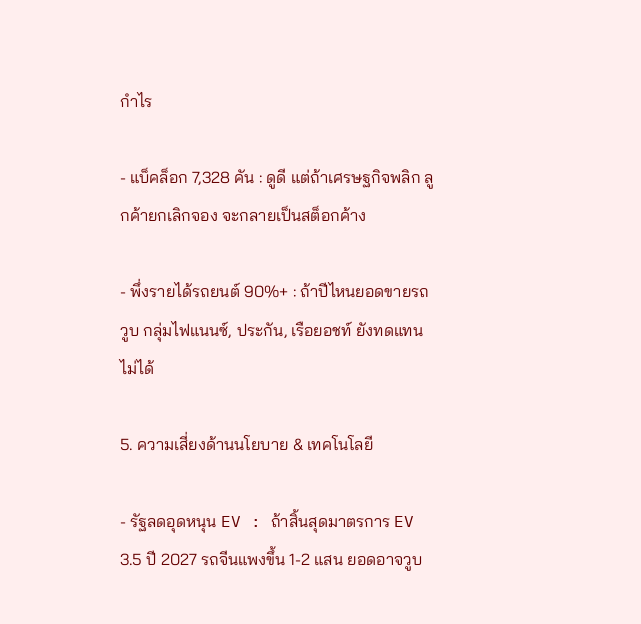กำไร

- แบ็คล็อก 7,328 คัน : ดูดี แต่ถ้าเศรษฐกิจพลิก ลูกค้ายกเลิกจอง จะกลายเป็นสต็อกค้าง

- พึ่งรายได้รถยนต์ 90%+ : ถ้าปีไหนยอดขายรถวูบ กลุ่มไฟแนนซ์, ประกัน, เรือยอชท์ ยังทดแทนไม่ได้

5. ความเสี่ยงด้านนโยบาย & เทคโนโลยี

- รัฐลดอุดหนุน EV : ถ้าสิ้นสุดมาตรการ EV 3.5 ปี 2027 รถจีนแพงขึ้น 1-2 แสน ยอดอาจวูบ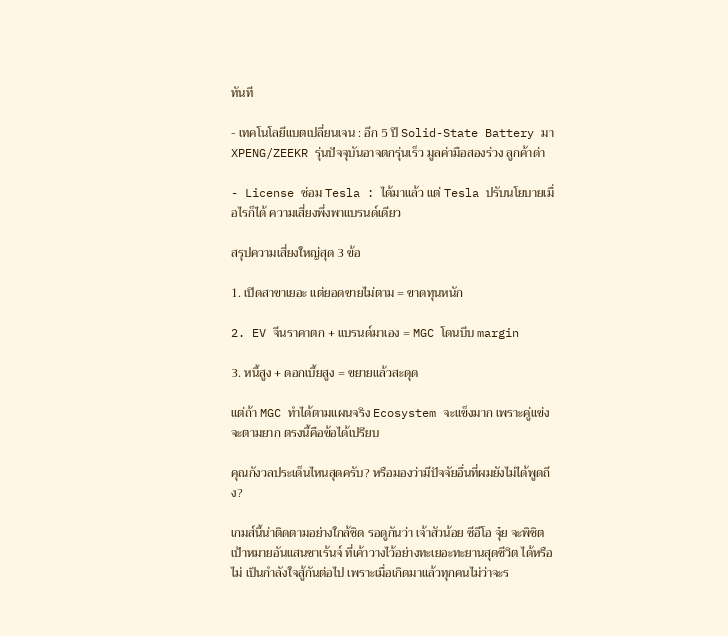ทันที

- เทคโนโลยีแบตเปลี่ยนเจน : อีก 5 ปี Solid-State Battery มา XPENG/ZEEKR รุ่นปัจจุบันอาจตกรุ่นเร็ว มูลค่ามือสองร่วง ลูกค้าด่า

- License ซ่อม Tesla : ได้มาแล้ว แต่ Tesla ปรับนโยบายเมื่อไรก็ได้ ความเสี่ยงพึ่งพาแบรนด์เดียว

สรุปความเสี่ยงใหญ่สุด 3 ข้อ

1. เปิดสาขาเยอะ แต่ยอดขายไม่ตาม = ขาดทุนหนัก

2. EV จีนราคาตก + แบรนด์มาเอง = MGC โดนบีบ margin

3. หนี้สูง + ดอกเบี้ยสูง = ขยายแล้วสะดุด

แต่ถ้า MGC ทำได้ตามแผนจริง Ecosystem จะแข็งมาก เพราะคู่แข่งจะตามยาก ตรงนี้คือข้อได้เปรียบ

คุณกังวลประเด็นไหนสุดครับ? หรือมองว่ามีปัจจัยอื่นที่ผมยังไม่ได้พูดถึง?

เกมส์นี้น่าติดตามอย่างใกล้ชิด รอดูกันว่า เจ้าสัวน้อย ซีอีโอ จุ๋ย จะพิชิตเป้าหมายอันแสนชาเร้นจ์ ที่เค้าวางไว้อย่างทะเยอะทะยานสุดชีวิต ได้หรือไม่ เป็นกำลังใจสู้กันต่อไป เพราะเมื่อเกิดมาแล้วทุกคนไม่ว่าจะร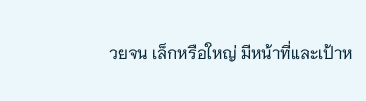วยจน เล็กหรือใหญ่ มีหน้าที่และเป้าห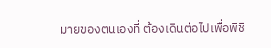มายของตนเองที่ ต้องเดินต่อไปเพื่อพิชิ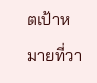ตเป้าหมายที่วา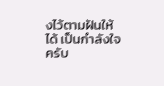งไว้ตามฝันให้ได้ เป็นกำลังใจครับ